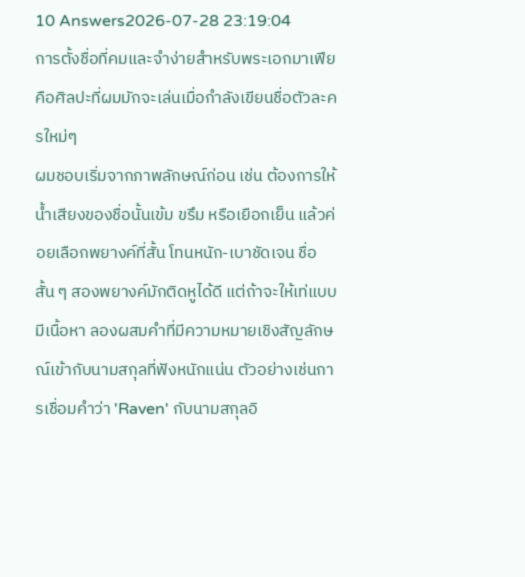10 Answers2026-07-28 23:19:04
การตั้งชื่อที่คมและจำง่ายสำหรับพระเอกมาเฟียคือศิลปะที่ผมมักจะเล่นเมื่อกำลังเขียนชื่อตัวละครใหม่ๆ
ผมชอบเริ่มจากภาพลักษณ์ก่อน เช่น ต้องการให้น้ำเสียงของชื่อนั้นเข้ม ขรึม หรือเยือกเย็น แล้วค่อยเลือกพยางค์ที่สั้น โทนหนัก-เบาชัดเจน ชื่อสั้น ๆ สองพยางค์มักติดหูได้ดี แต่ถ้าจะให้เท่แบบมีเนื้อหา ลองผสมคำที่มีความหมายเชิงสัญลักษณ์เข้ากับนามสกุลที่ฟังหนักแน่น ตัวอย่างเช่นการเชื่อมคำว่า 'Raven' กับนามสกุลอิ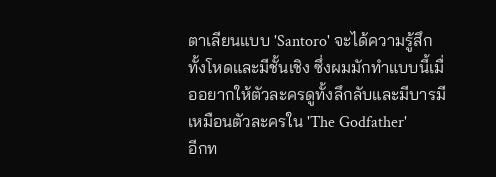ตาเลียนแบบ 'Santoro' จะได้ความรู้สึกทั้งโหดและมีชั้นเชิง ซึ่งผมมักทำแบบนี้เมื่ออยากให้ตัวละครดูทั้งลึกลับและมีบารมีเหมือนตัวละครใน 'The Godfather'
อีกท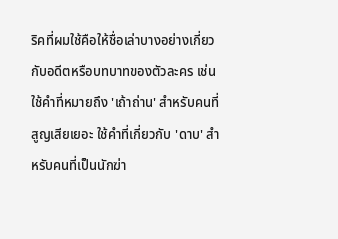ริคที่ผมใช้คือให้ชื่อเล่าบางอย่างเกี่ยวกับอดีตหรือบทบาทของตัวละคร เช่น ใช้คำที่หมายถึง 'เถ้าถ่าน' สำหรับคนที่สูญเสียเยอะ ใช้คำที่เกี่ยวกับ 'ดาบ' สำหรับคนที่เป็นนักฆ่า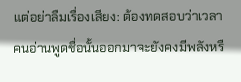แต่อย่าลืมเรื่องเสียง: ต้องทดสอบว่าเวลาคนอ่านพูดชื่อนั้นออกมาจะยังคงมีพลังหรื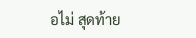อไม่ สุดท้าย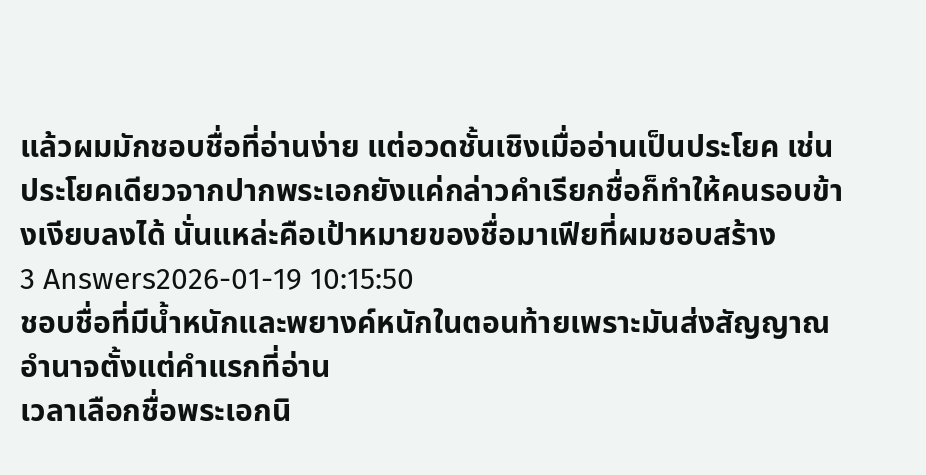แล้วผมมักชอบชื่อที่อ่านง่าย แต่อวดชั้นเชิงเมื่ออ่านเป็นประโยค เช่น ประโยคเดียวจากปากพระเอกยังแค่กล่าวคำเรียกชื่อก็ทำให้คนรอบข้างเงียบลงได้ นั่นแหล่ะคือเป้าหมายของชื่อมาเฟียที่ผมชอบสร้าง
3 Answers2026-01-19 10:15:50
ชอบชื่อที่มีน้ำหนักและพยางค์หนักในตอนท้ายเพราะมันส่งสัญญาณอำนาจตั้งแต่คำแรกที่อ่าน
เวลาเลือกชื่อพระเอกนิ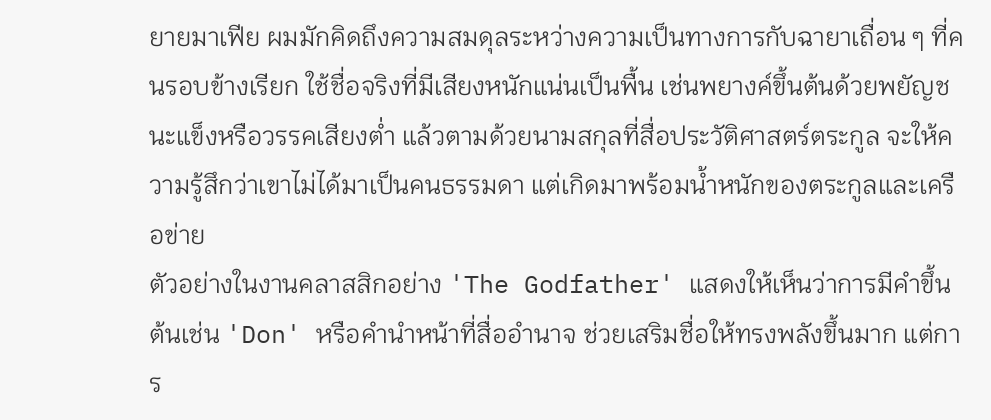ยายมาเฟีย ผมมักคิดถึงความสมดุลระหว่างความเป็นทางการกับฉายาเถื่อน ๆ ที่คนรอบข้างเรียก ใช้ชื่อจริงที่มีเสียงหนักแน่นเป็นพื้น เช่นพยางค์ขึ้นต้นด้วยพยัญชนะแข็งหรือวรรคเสียงต่ำ แล้วตามด้วยนามสกุลที่สื่อประวัติศาสตร์ตระกูล จะให้ความรู้สึกว่าเขาไม่ได้มาเป็นคนธรรมดา แต่เกิดมาพร้อมน้ำหนักของตระกูลและเครือข่าย
ตัวอย่างในงานคลาสสิกอย่าง 'The Godfather' แสดงให้เห็นว่าการมีคำขึ้นต้นเช่น 'Don' หรือคำนำหน้าที่สื่ออำนาจ ช่วยเสริมชื่อให้ทรงพลังขึ้นมาก แต่การ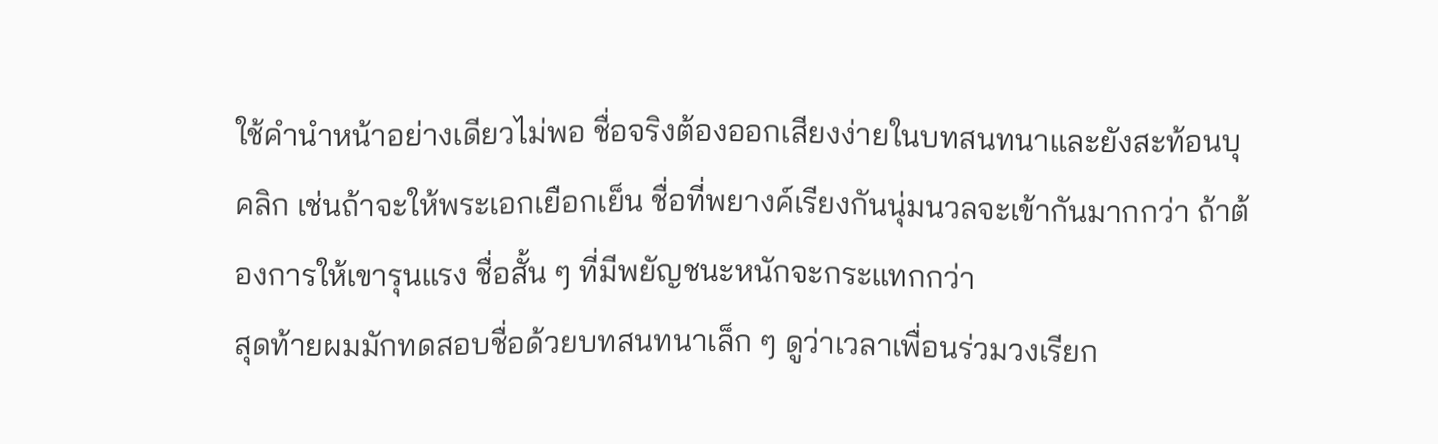ใช้คำนำหน้าอย่างเดียวไม่พอ ชื่อจริงต้องออกเสียงง่ายในบทสนทนาและยังสะท้อนบุคลิก เช่นถ้าจะให้พระเอกเยือกเย็น ชื่อที่พยางค์เรียงกันนุ่มนวลจะเข้ากันมากกว่า ถ้าต้องการให้เขารุนแรง ชื่อสั้น ๆ ที่มีพยัญชนะหนักจะกระแทกกว่า
สุดท้ายผมมักทดสอบชื่อด้วยบทสนทนาเล็ก ๆ ดูว่าเวลาเพื่อนร่วมวงเรียก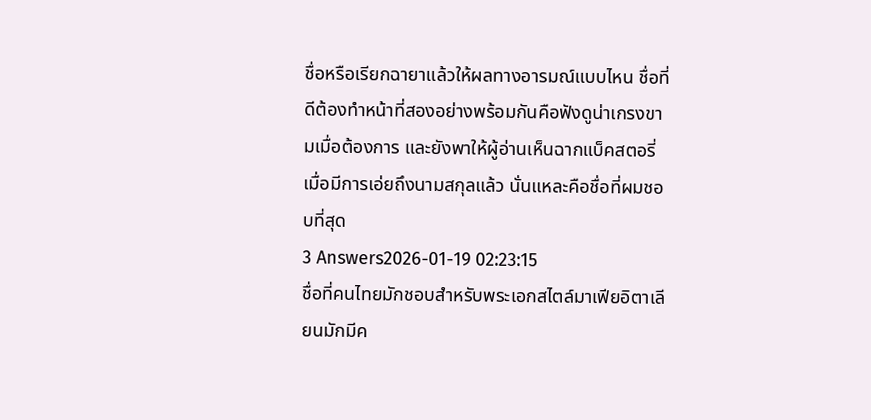ชื่อหรือเรียกฉายาแล้วให้ผลทางอารมณ์แบบไหน ชื่อที่ดีต้องทำหน้าที่สองอย่างพร้อมกันคือฟังดูน่าเกรงขามเมื่อต้องการ และยังพาให้ผู้อ่านเห็นฉากแบ็คสตอรี่เมื่อมีการเอ่ยถึงนามสกุลแล้ว นั่นแหละคือชื่อที่ผมชอบที่สุด
3 Answers2026-01-19 02:23:15
ชื่อที่คนไทยมักชอบสำหรับพระเอกสไตล์มาเฟียอิตาเลียนมักมีค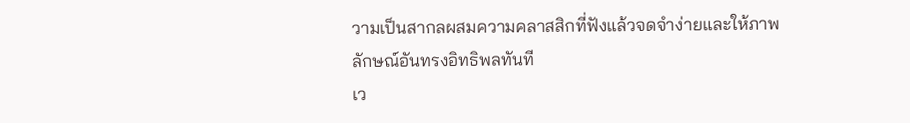วามเป็นสากลผสมความคลาสสิกที่ฟังแล้วจดจำง่ายและให้ภาพลักษณ์อันทรงอิทธิพลทันที
เว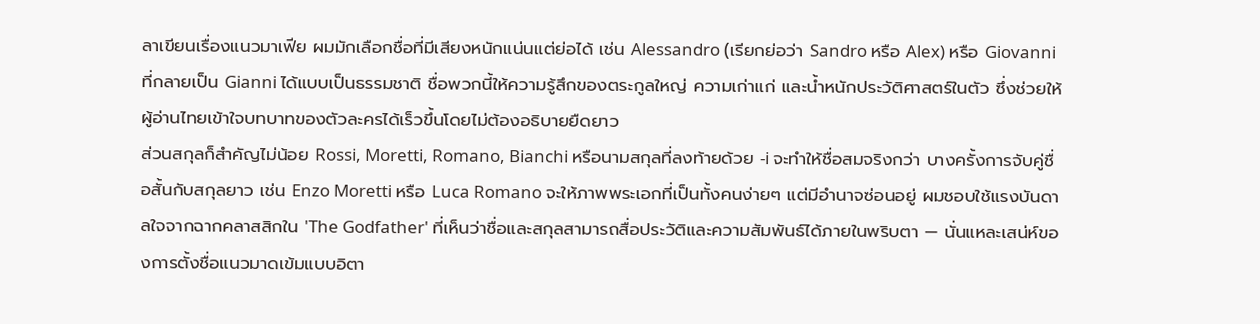ลาเขียนเรื่องแนวมาเฟีย ผมมักเลือกชื่อที่มีเสียงหนักแน่นแต่ย่อได้ เช่น Alessandro (เรียกย่อว่า Sandro หรือ Alex) หรือ Giovanni ที่กลายเป็น Gianni ได้แบบเป็นธรรมชาติ ชื่อพวกนี้ให้ความรู้สึกของตระกูลใหญ่ ความเก่าแก่ และน้ำหนักประวัติศาสตร์ในตัว ซึ่งช่วยให้ผู้อ่านไทยเข้าใจบทบาทของตัวละครได้เร็วขึ้นโดยไม่ต้องอธิบายยืดยาว
ส่วนสกุลก็สำคัญไม่น้อย Rossi, Moretti, Romano, Bianchi หรือนามสกุลที่ลงท้ายด้วย -i จะทำให้ชื่อสมจริงกว่า บางครั้งการจับคู่ชื่อสั้นกับสกุลยาว เช่น Enzo Moretti หรือ Luca Romano จะให้ภาพพระเอกที่เป็นทั้งคนง่ายๆ แต่มีอำนาจซ่อนอยู่ ผมชอบใช้แรงบันดาลใจจากฉากคลาสสิกใน 'The Godfather' ที่เห็นว่าชื่อและสกุลสามารถสื่อประวัติและความสัมพันธ์ได้ภายในพริบตา — นั่นแหละเสน่ห์ของการตั้งชื่อแนวมาดเข้มแบบอิตา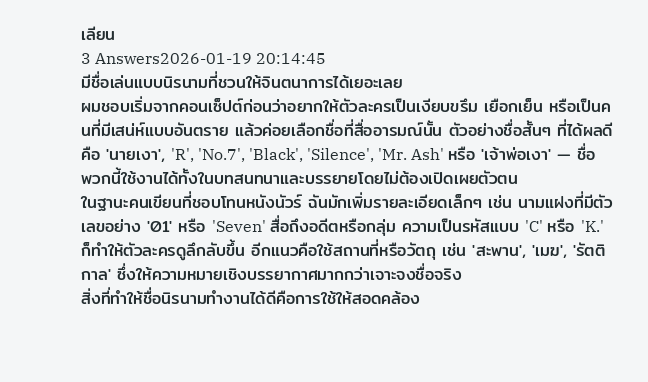เลียน
3 Answers2026-01-19 20:14:45
มีชื่อเล่นแบบนิรนามที่ชวนให้จินตนาการได้เยอะเลย
ผมชอบเริ่มจากคอนเซ็ปต์ก่อนว่าอยากให้ตัวละครเป็นเงียบขรึม เยือกเย็น หรือเป็นคนที่มีเสน่ห์แบบอันตราย แล้วค่อยเลือกชื่อที่สื่ออารมณ์นั้น ตัวอย่างชื่อสั้นๆ ที่ได้ผลดีคือ 'นายเงา', 'R', 'No.7', 'Black', 'Silence', 'Mr. Ash' หรือ 'เจ้าพ่อเงา' — ชื่อพวกนี้ใช้งานได้ทั้งในบทสนทนาและบรรยายโดยไม่ต้องเปิดเผยตัวตน
ในฐานะคนเขียนที่ชอบโทนหนังนัวร์ ฉันมักเพิ่มรายละเอียดเล็กๆ เช่น นามแฝงที่มีตัวเลขอย่าง '01' หรือ 'Seven' สื่อถึงอดีตหรือกลุ่ม ความเป็นรหัสแบบ 'C' หรือ 'K.' ก็ทำให้ตัวละครดูลึกลับขึ้น อีกแนวคือใช้สถานที่หรือวัตถุ เช่น 'สะพาน', 'เมฆ', 'รัตติกาล' ซึ่งให้ความหมายเชิงบรรยากาศมากกว่าเจาะจงชื่อจริง
สิ่งที่ทำให้ชื่อนิรนามทำงานได้ดีคือการใช้ให้สอดคล้อง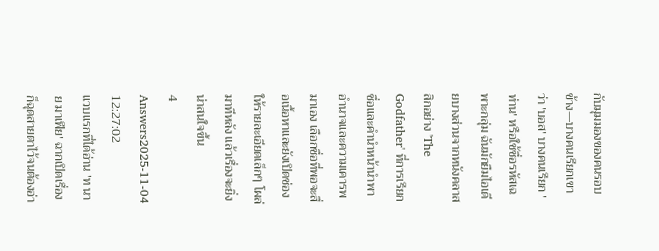กับมุมมองของคนรอบข้าง—บางคนเรียกเขาว่า 'บอส' บางคนเรียก 'ท่าน' หรือใช้ชื่อรหัสเฉพาะกลุ่ม ฉันมักยืมไอเดียบางส่วนจากหนังคลาสสิกอย่าง 'The Godfather' ที่การเรียกชื่อและคำนำหน้านำพาอำนาจและความเคารพมาเอง เลือกชื่อที่พอจะสื่อเนื้อหาและยังเปิดช่องให้รายละเอียดเล็กๆ โผล่มาทีหลัง แล้วเรื่องจะยิ่งน่าสนใจขึ้น
4 Answers2025-11-04 12:27:02
แวบแรกที่ได้อ่าน 'ท นาย มาเฟีย' ฉากเปิดเรื่องก็ฉุดสายตาไว้จนต้องอ่า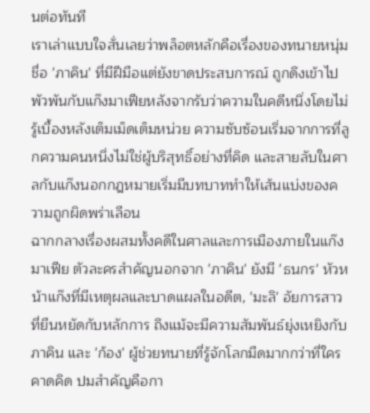นต่อทันที
เราเล่าแบบใจสั่นเลยว่าพล็อตหลักคือเรื่องของทนายหนุ่มชื่อ 'ภาคิน' ที่มีฝีมือแต่ยังขาดประสบการณ์ ถูกดึงเข้าไปพัวพันกับแก๊งมาเฟียหลังจากรับว่าความในคดีหนึ่งโดยไม่รู้เบื้องหลังเต็มเม็ดเต็มหน่วย ความซับซ้อนเริ่มจากการที่ลูกความคนหนึ่งไม่ใช่ผู้บริสุทธิ์อย่างที่คิด และสายลับในศาลกับแก๊งนอกกฎหมายเริ่มมีบทบาททำให้เส้นแบ่งของความถูกผิดพร่าเลือน
ฉากกลางเรื่องผสมทั้งคดีในศาลและการเมืองภายในแก๊งมาเฟีย ตัวละครสำคัญนอกจาก 'ภาคิน' ยังมี 'ธนกร' หัวหน้าแก๊งที่มีเหตุผลและบาดแผลในอดีต, 'มะลิ' อัยการสาวที่ยืนหยัดกับหลักการ ถึงแม้จะมีความสัมพันธ์ยุ่งเหยิงกับภาคิน และ 'ก้อง' ผู้ช่วยทนายที่รู้จักโลกมืดมากกว่าที่ใครคาดคิด ปมสำคัญคือกา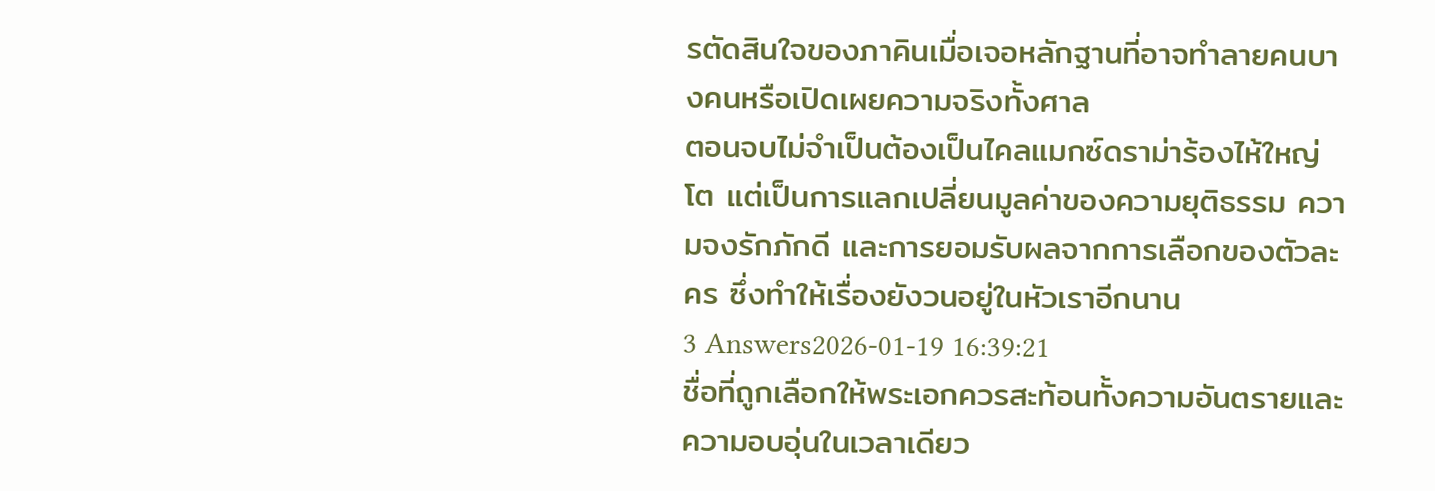รตัดสินใจของภาคินเมื่อเจอหลักฐานที่อาจทำลายคนบางคนหรือเปิดเผยความจริงทั้งศาล
ตอนจบไม่จำเป็นต้องเป็นไคลแมกซ์ดราม่าร้องไห้ใหญ่โต แต่เป็นการแลกเปลี่ยนมูลค่าของความยุติธรรม ความจงรักภักดี และการยอมรับผลจากการเลือกของตัวละคร ซึ่งทำให้เรื่องยังวนอยู่ในหัวเราอีกนาน
3 Answers2026-01-19 16:39:21
ชื่อที่ถูกเลือกให้พระเอกควรสะท้อนทั้งความอันตรายและความอบอุ่นในเวลาเดียว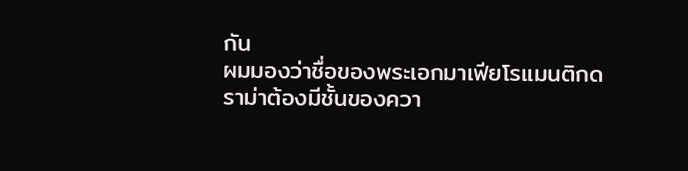กัน
ผมมองว่าชื่อของพระเอกมาเฟียโรแมนติกดราม่าต้องมีชั้นของควา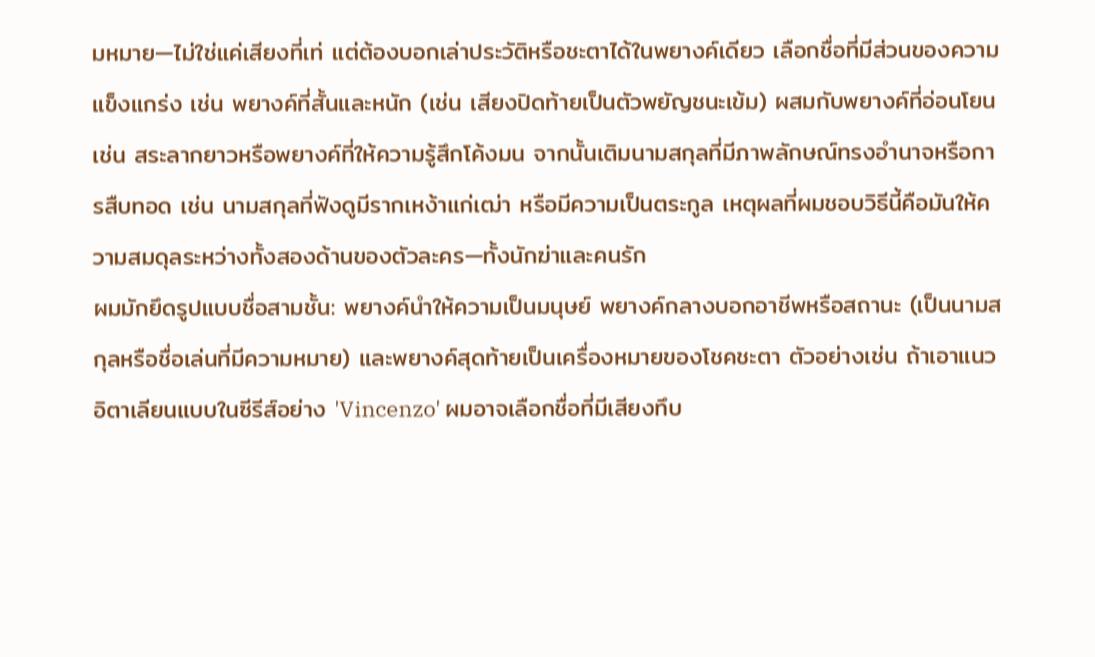มหมาย—ไม่ใช่แค่เสียงที่เท่ แต่ต้องบอกเล่าประวัติหรือชะตาได้ในพยางค์เดียว เลือกชื่อที่มีส่วนของความแข็งแกร่ง เช่น พยางค์ที่สั้นและหนัก (เช่น เสียงปิดท้ายเป็นตัวพยัญชนะเข้ม) ผสมกับพยางค์ที่อ่อนโยน เช่น สระลากยาวหรือพยางค์ที่ให้ความรู้สึกโค้งมน จากนั้นเติมนามสกุลที่มีภาพลักษณ์ทรงอำนาจหรือการสืบทอด เช่น นามสกุลที่ฟังดูมีรากเหง้าแก่เฒ่า หรือมีความเป็นตระกูล เหตุผลที่ผมชอบวิธีนี้คือมันให้ความสมดุลระหว่างทั้งสองด้านของตัวละคร—ทั้งนักฆ่าและคนรัก
ผมมักยึดรูปแบบชื่อสามชั้น: พยางค์นำให้ความเป็นมนุษย์ พยางค์กลางบอกอาชีพหรือสถานะ (เป็นนามสกุลหรือชื่อเล่นที่มีความหมาย) และพยางค์สุดท้ายเป็นเครื่องหมายของโชคชะตา ตัวอย่างเช่น ถ้าเอาแนวอิตาเลียนแบบในซีรีส์อย่าง 'Vincenzo' ผมอาจเลือกชื่อที่มีเสียงทึบ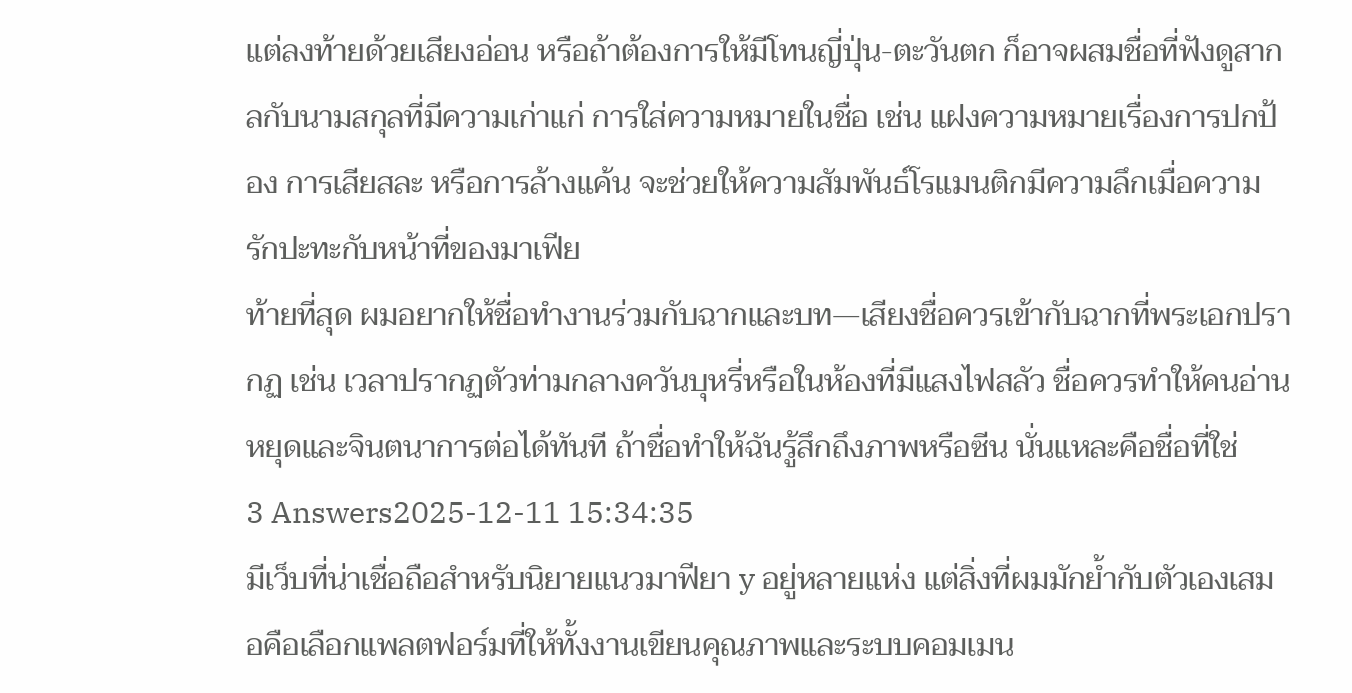แต่ลงท้ายด้วยเสียงอ่อน หรือถ้าต้องการให้มีโทนญี่ปุ่น-ตะวันตก ก็อาจผสมชื่อที่ฟังดูสากลกับนามสกุลที่มีความเก่าแก่ การใส่ความหมายในชื่อ เช่น แฝงความหมายเรื่องการปกป้อง การเสียสละ หรือการล้างแค้น จะช่วยให้ความสัมพันธ์โรแมนติกมีความลึกเมื่อความรักปะทะกับหน้าที่ของมาเฟีย
ท้ายที่สุด ผมอยากให้ชื่อทำงานร่วมกับฉากและบท—เสียงชื่อควรเข้ากับฉากที่พระเอกปรากฏ เช่น เวลาปรากฏตัวท่ามกลางควันบุหรี่หรือในห้องที่มีแสงไฟสลัว ชื่อควรทำให้คนอ่านหยุดและจินตนาการต่อได้ทันที ถ้าชื่อทำให้ฉันรู้สึกถึงภาพหรือซีน นั่นแหละคือชื่อที่ใช่
3 Answers2025-12-11 15:34:35
มีเว็บที่น่าเชื่อถือสำหรับนิยายแนวมาฟียา y อยู่หลายแห่ง แต่สิ่งที่ผมมักย้ำกับตัวเองเสมอคือเลือกแพลตฟอร์มที่ให้ทั้งงานเขียนคุณภาพและระบบคอมเมน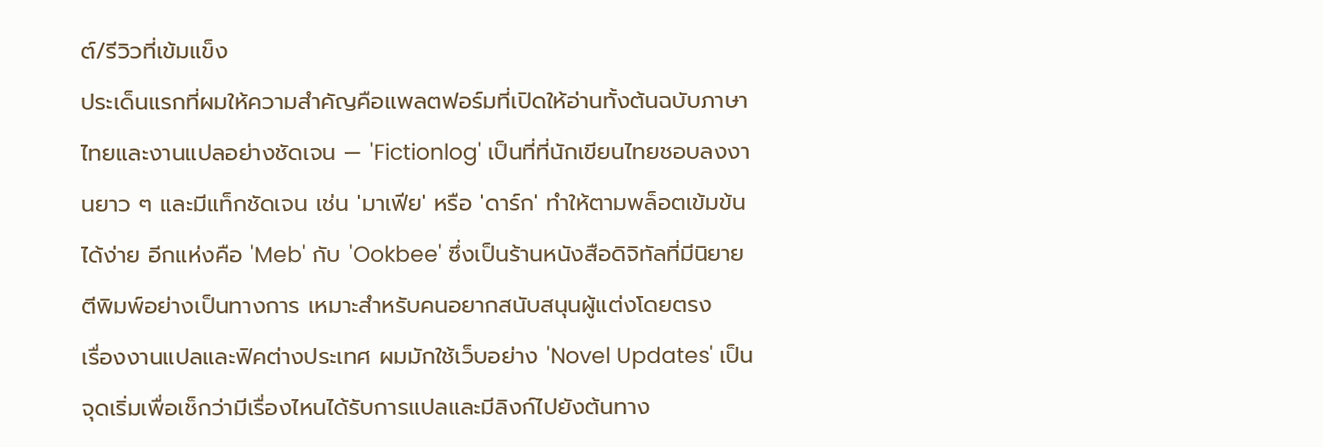ต์/รีวิวที่เข้มแข็ง
ประเด็นแรกที่ผมให้ความสำคัญคือแพลตฟอร์มที่เปิดให้อ่านทั้งต้นฉบับภาษาไทยและงานแปลอย่างชัดเจน — 'Fictionlog' เป็นที่ที่นักเขียนไทยชอบลงงานยาว ๆ และมีแท็กชัดเจน เช่น 'มาเฟีย' หรือ 'ดาร์ก' ทำให้ตามพล็อตเข้มข้นได้ง่าย อีกแห่งคือ 'Meb' กับ 'Ookbee' ซึ่งเป็นร้านหนังสือดิจิทัลที่มีนิยายตีพิมพ์อย่างเป็นทางการ เหมาะสำหรับคนอยากสนับสนุนผู้แต่งโดยตรง
เรื่องงานแปลและฟิคต่างประเทศ ผมมักใช้เว็บอย่าง 'Novel Updates' เป็นจุดเริ่มเพื่อเช็กว่ามีเรื่องไหนได้รับการแปลและมีลิงก์ไปยังต้นทาง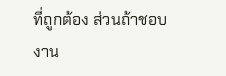ที่ถูกต้อง ส่วนถ้าชอบงาน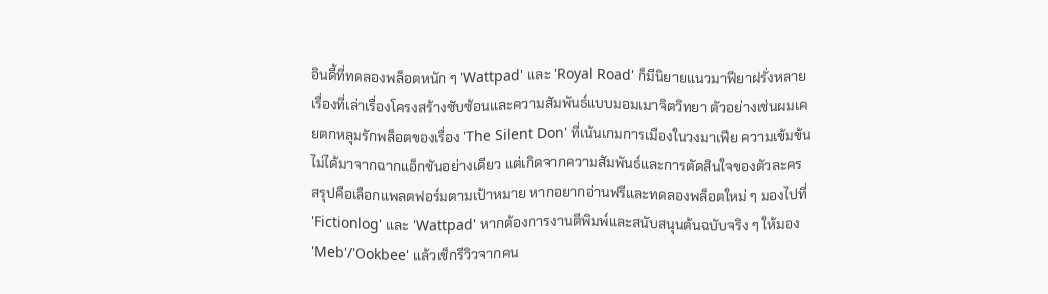อินดี้ที่ทดลองพล็อตหนัก ๆ 'Wattpad' และ 'Royal Road' ก็มีนิยายแนวมาฟียาฝรั่งหลายเรื่องที่เล่าเรื่องโครงสร้างซับซ้อนและความสัมพันธ์แบบมอมเมาจิตวิทยา ตัวอย่างเช่นผมเคยตกหลุมรักพล็อตของเรื่อง 'The Silent Don' ที่เน้นเกมการเมืองในวงมาเฟีย ความเข้มข้นไม่ได้มาจากฉากแอ็กชันอย่างเดียว แต่เกิดจากความสัมพันธ์และการตัดสินใจของตัวละคร
สรุปคือเลือกแพลตฟอร์มตามเป้าหมาย หากอยากอ่านฟรีและทดลองพล็อตใหม่ ๆ มองไปที่ 'Fictionlog' และ 'Wattpad' หากต้องการงานตีพิมพ์และสนับสนุนต้นฉบับจริง ๆ ให้มอง 'Meb'/'Ookbee' แล้วเช็กรีวิวจากคน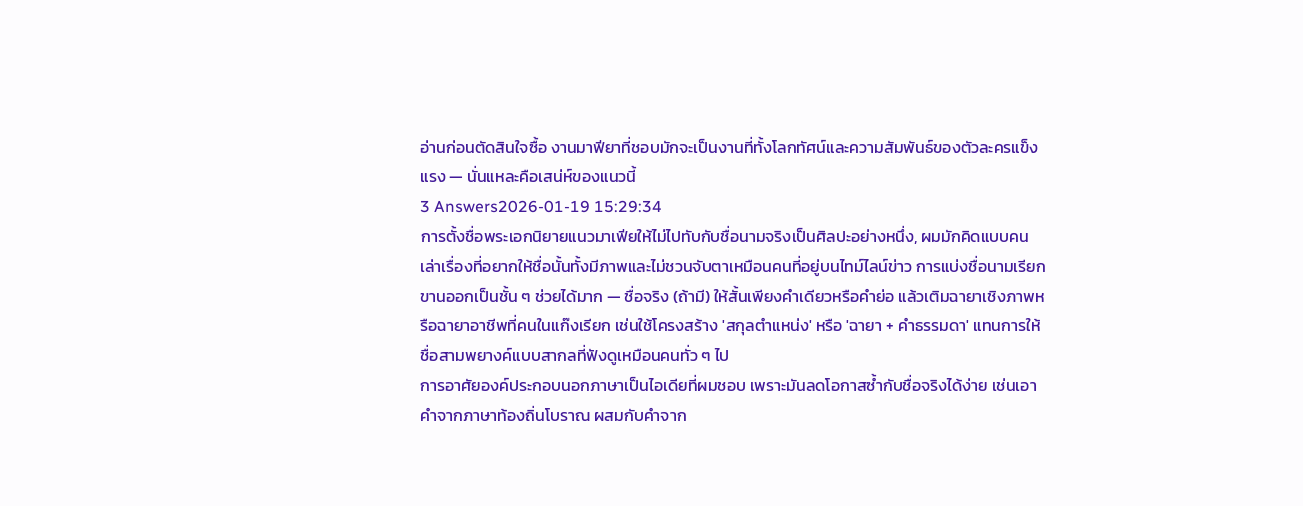อ่านก่อนตัดสินใจซื้อ งานมาฟียาที่ชอบมักจะเป็นงานที่ทั้งโลกทัศน์และความสัมพันธ์ของตัวละครแข็งแรง — นั่นแหละคือเสน่ห์ของแนวนี้
3 Answers2026-01-19 15:29:34
การตั้งชื่อพระเอกนิยายแนวมาเฟียให้ไม่ไปทับกับชื่อนามจริงเป็นศิลปะอย่างหนึ่ง, ผมมักคิดแบบคนเล่าเรื่องที่อยากให้ชื่อนั้นทั้งมีภาพและไม่ชวนจับตาเหมือนคนที่อยู่บนไทม์ไลน์ข่าว การแบ่งชื่อนามเรียกขานออกเป็นชั้น ๆ ช่วยได้มาก — ชื่อจริง (ถ้ามี) ให้สั้นเพียงคำเดียวหรือคำย่อ แล้วเติมฉายาเชิงภาพหรือฉายาอาชีพที่คนในแก๊งเรียก เช่นใช้โครงสร้าง 'สกุลตำแหน่ง' หรือ 'ฉายา + คำธรรมดา' แทนการให้ชื่อสามพยางค์แบบสากลที่ฟังดูเหมือนคนทั่ว ๆ ไป
การอาศัยองค์ประกอบนอกภาษาเป็นไอเดียที่ผมชอบ เพราะมันลดโอกาสซ้ำกับชื่อจริงได้ง่าย เช่นเอาคำจากภาษาท้องถิ่นโบราณ ผสมกับคำจาก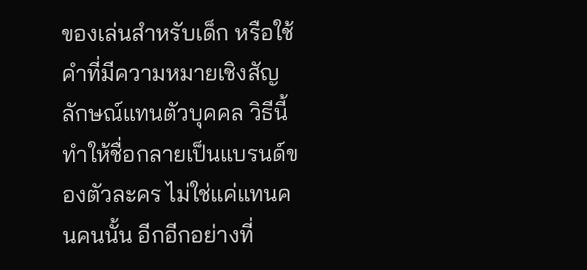ของเล่นสำหรับเด็ก หรือใช้คำที่มีความหมายเชิงสัญลักษณ์แทนตัวบุคคล วิธีนี้ทำให้ชื่อกลายเป็นแบรนด์ของตัวละคร ไม่ใช่แค่แทนคนคนนั้น อีกอีกอย่างที่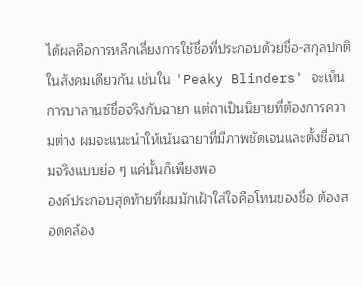ได้ผลคือการหลีกเลี่ยงการใช้ชื่อที่ประกอบด้วยชื่อ-สกุลปกติในสังคมเดียวกัน เช่นใน 'Peaky Blinders' จะเห็นการบาลานซ์ชื่อจริงกับฉายา แต่ถาเป็นนิยายที่ต้องการความต่าง ผมจะแนะนำให้เน้นฉายาที่มีภาพชัดเจนและตั้งชื่อนามจริงแบบย่อ ๆ แค่นั้นก็เพียงพอ
องค์ประกอบสุดท้ายที่ผมมักเฝ้าใส่ใจคือโทนของชื่อ ต้องสอดคล้อง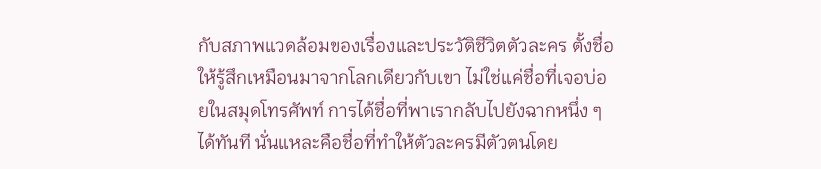กับสภาพแวดล้อมของเรื่องและประวัติชีวิตตัวละคร ตั้งชื่อให้รู้สึกเหมือนมาจากโลกเดียวกับเขา ไม่ใช่แค่ชื่อที่เจอบ่อยในสมุดโทรศัพท์ การได้ชื่อที่พาเรากลับไปยังฉากหนึ่ง ๆ ได้ทันที นั่นแหละคือชื่อที่ทำให้ตัวละครมีตัวตนโดย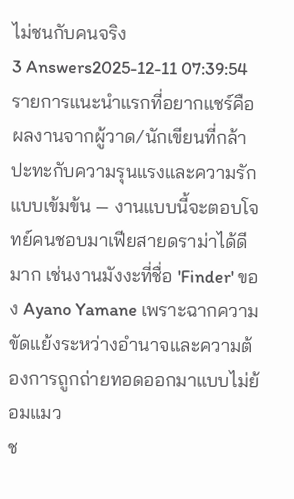ไม่ชนกับคนจริง
3 Answers2025-12-11 07:39:54
รายการแนะนำแรกที่อยากแชร์คือผลงานจากผู้วาด/นักเขียนที่กล้าปะทะกับความรุนแรงและความรักแบบเข้มข้น — งานแบบนี้จะตอบโจทย์คนชอบมาเฟียสายดราม่าได้ดีมาก เช่นงานมังงะที่ชื่อ 'Finder' ของ Ayano Yamane เพราะฉากความขัดแย้งระหว่างอำนาจและความต้องการถูกถ่ายทอดออกมาแบบไม่ย้อมแมว
ช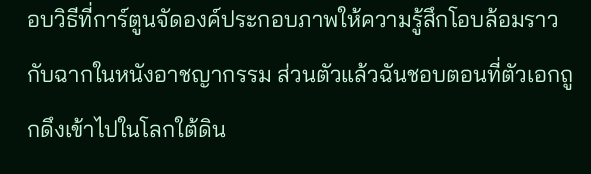อบวิธีที่การ์ตูนจัดองค์ประกอบภาพให้ความรู้สึกโอบล้อมราวกับฉากในหนังอาชญากรรม ส่วนตัวแล้วฉันชอบตอนที่ตัวเอกถูกดึงเข้าไปในโลกใต้ดิน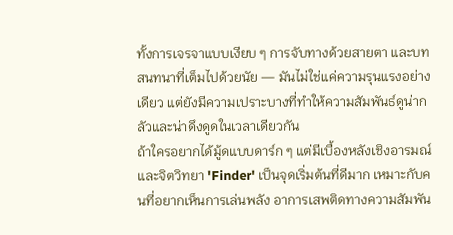ทั้งการเจรจาแบบเงียบ ๆ การจับทางด้วยสายตา และบทสนทนาที่เต็มไปด้วยนัย — มันไม่ใช่แค่ความรุนแรงอย่างเดียว แต่ยังมีความเปราะบางที่ทำให้ความสัมพันธ์ดูน่ากลัวและน่าดึงดูดในเวลาเดียวกัน
ถ้าใครอยากได้มู้ดแบบดาร์ก ๆ แต่มีเบื้องหลังเชิงอารมณ์และจิตวิทยา 'Finder' เป็นจุดเริ่มต้นที่ดีมาก เหมาะกับคนที่อยากเห็นการเล่นพลัง อาการเสพติดทางความสัมพัน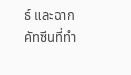ธ์ และฉากคัทซีนที่ทำ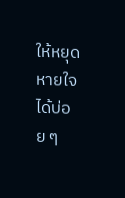ให้หยุดหายใจได้บ่อย ๆ